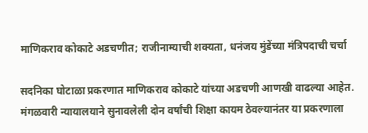माणिकराव कोकाटे अडचणीत; राजीनाम्याची शक्यता, धनंजय मुंडेंच्या मंत्रिपदाची चर्चा

सदनिका घोटाळा प्रकरणात माणिकराव कोकाटे यांच्या अडचणी आणखी वाढल्या आहेत. मंगळवारी न्यायालयाने सुनावलेली दोन वर्षांची शिक्षा कायम ठेवल्यानंतर या प्रकरणाला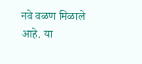नवे वळण मिळाले आहे. या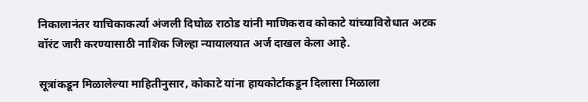निकालानंतर याचिकाकर्त्या अंजली दिघोळ राठोड यांनी माणिकराव कोकाटे यांच्याविरोधात अटक वॉरंट जारी करण्यासाठी नाशिक जिल्हा न्यायालयात अर्ज दाखल केला आहे.

सूत्रांकडून मिळालेल्या माहितीनुसार, कोकाटे यांना हायकोर्टाकडून दिलासा मिळाला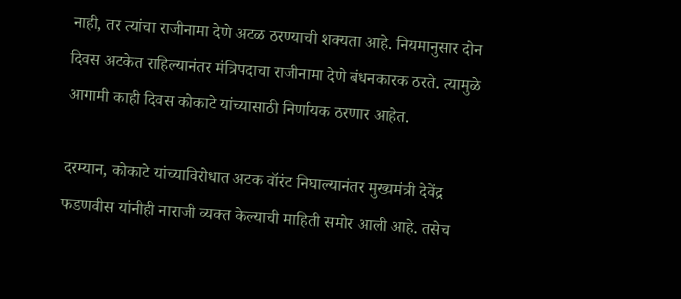नाही, तर त्यांचा राजीनामा देणे अटळ ठरण्याची शक्यता आहे. नियमानुसार दोन दिवस अटकेत राहिल्यानंतर मंत्रिपदाचा राजीनामा देणे बंधनकारक ठरते. त्यामुळे आगामी काही दिवस कोकाटे यांच्यासाठी निर्णायक ठरणार आहेत.

दरम्यान, कोकाटे यांच्याविरोधात अटक वॉरंट निघाल्यानंतर मुख्यमंत्री देवेंद्र फडणवीस यांनीही नाराजी व्यक्त केल्याची माहिती समोर आली आहे. तसेच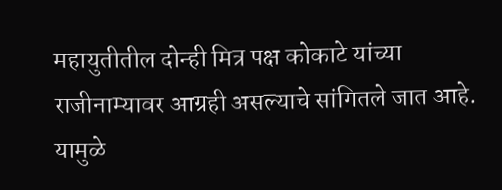महायुतीतील दोन्ही मित्र पक्ष कोकाटे यांच्या राजीनाम्यावर आग्रही असल्याचे सांगितले जात आहे. यामुळे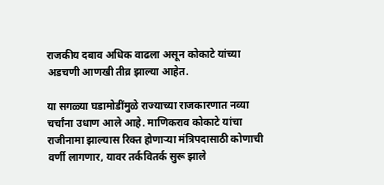राजकीय दबाव अधिक वाढला असून कोकाटे यांच्या अडचणी आणखी तीव्र झाल्या आहेत.

या सगळ्या घडामोडींमुळे राज्याच्या राजकारणात नव्या चर्चांना उधाण आले आहे. माणिकराव कोकाटे यांचा राजीनामा झाल्यास रिक्त होणाऱ्या मंत्रिपदासाठी कोणाची वर्णी लागणार, यावर तर्कवितर्क सुरू झाले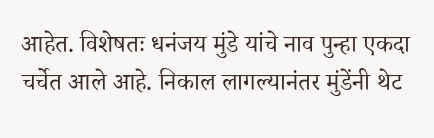आहेत. विशेषतः धनंजय मुंडे यांचे नाव पुन्हा एकदा चर्चेत आले आहे. निकाल लागल्यानंतर मुंडेंनी थेट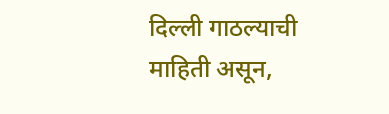दिल्ली गाठल्याची माहिती असून,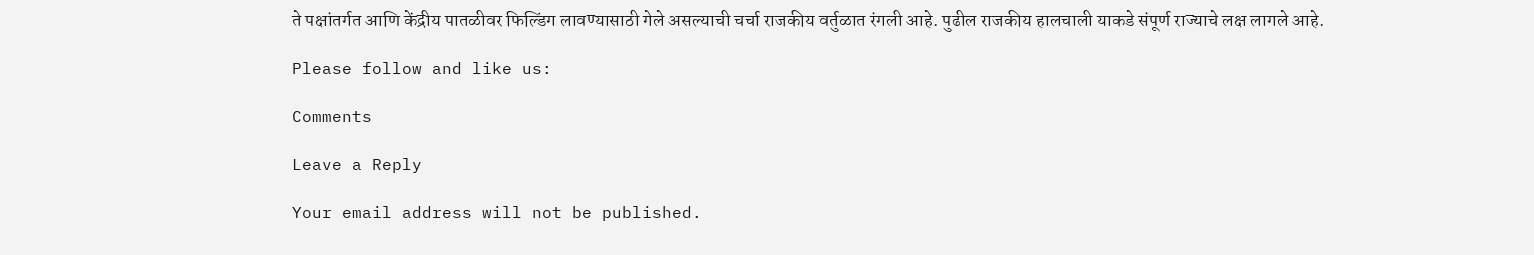ते पक्षांतर्गत आणि केंद्रीय पातळीवर फिल्डिंग लावण्यासाठी गेले असल्याची चर्चा राजकीय वर्तुळात रंगली आहे. पुढील राजकीय हालचाली याकडे संपूर्ण राज्याचे लक्ष लागले आहे.

Please follow and like us:

Comments

Leave a Reply

Your email address will not be published.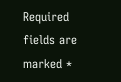Required fields are marked *